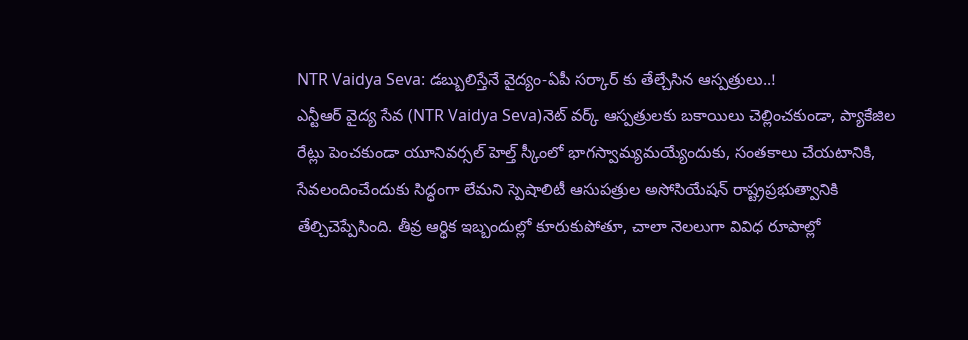NTR Vaidya Seva: డబ్బులిస్తేనే వైద్యం-ఏపీ సర్కార్ కు తేల్చేసిన ఆస్పత్రులు..!
ఎన్టీఆర్ వైద్య సేవ (NTR Vaidya Seva)నెట్ వర్క్ ఆస్పత్రులకు బకాయిలు చెల్లించకుండా, ప్యాకేజిల రేట్లు పెంచకుండా యూనివర్సల్ హెల్త్ స్కీంలో భాగస్వామ్యమయ్యేందుకు, సంతకాలు చేయటానికి, సేవలందించేందుకు సిద్ధంగా లేమని స్పెషాలిటీ ఆసుపత్రుల అసోసియేషన్ రాష్ట్రప్రభుత్వానికి తేల్చిచెప్పేసింది. తీవ్ర ఆర్థిక ఇబ్బందుల్లో కూరుకుపోతూ, చాలా నెలలుగా వివిధ రూపాల్లో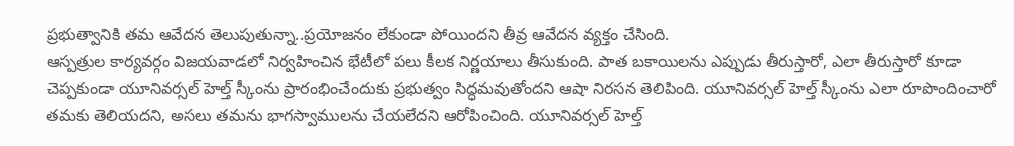ప్రభుత్వానికి తమ ఆవేదన తెలుపుతున్నా..ప్రయోజనం లేకుండా పోయిందని తీవ్ర ఆవేదన వ్యక్తం చేసింది.
ఆస్పత్రుల కార్యవర్గం విజయవాడలో నిర్వహించిన భేటీలో పలు కీలక నిర్ణయాలు తీసుకుంది. పాత బకాయిలను ఎప్పుడు తీరుస్తారో, ఎలా తీరుస్తారో కూడా చెప్పకుండా యూనివర్సల్ హెల్త్ స్కీంను ప్రారంభించేందుకు ప్రభుత్వం సిద్ధమవుతోందని ఆషా నిరసన తెలిపింది. యూనివర్సల్ హెల్త్ స్కీంను ఎలా రూపొందించారో తమకు తెలియదని, అసలు తమను భాగస్వాములను చేయలేదని ఆరోపించింది. యూనివర్సల్ హెల్త్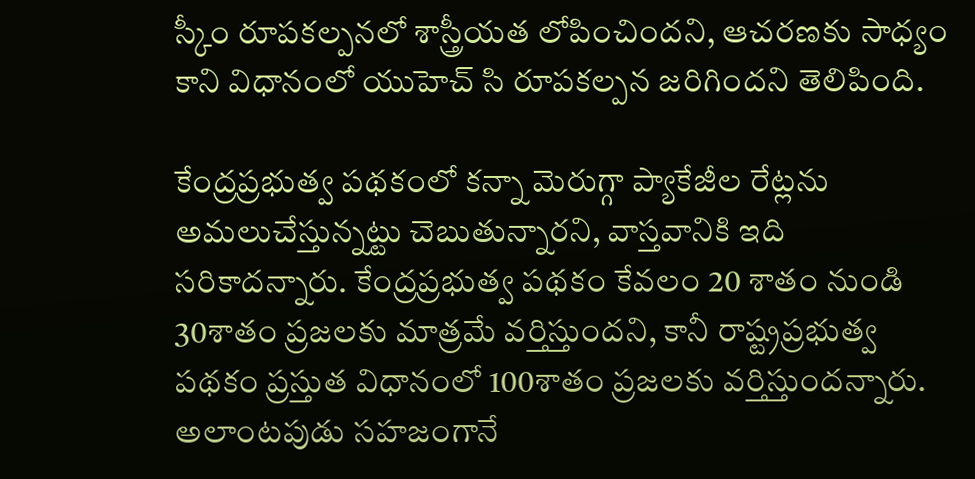స్కీం రూపకల్పనలో శాస్త్రీయత లోపించిందని, ఆచరణకు సాధ్యం కాని విధానంలో యుహెచ్ సి రూపకల్పన జరిగిందని తెలిపింది.

కేంద్రప్రభుత్వ పథకంలో కన్నా మెరుగ్గా ప్యాకేజీల రేట్లను అమలుచేస్తున్నట్టు చెబుతున్నారని, వాస్తవానికి ఇది సరికాదన్నారు. కేంద్రప్రభుత్వ పథకం కేవలం 20 శాతం నుండి 30శాతం ప్రజలకు మాత్రమే వర్తిస్తుందని, కానీ రాష్ట్రప్రభుత్వ పథకం ప్రస్తుత విధానంలో 100శాతం ప్రజలకు వర్తిస్తుందన్నారు. అలాంటపుడు సహజంగానే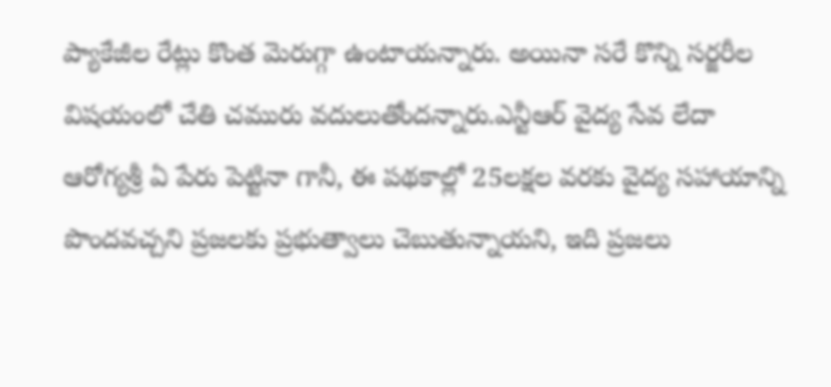ప్యాకేజీల రేట్లు కొంత మెరుగ్గా ఉంటాయన్నారు. అయినా సరే కొన్ని సర్జరీల విషయంలో చేతి చమురు వదులుతోందన్నారు.ఎన్టీఆర్ వైద్య సేవ లేదా ఆరోగ్యశ్రీ ఏ పేరు పెట్టినా గానీ, ఈ పథకాల్లో 25లక్షల వరకు వైద్య సహాయాన్ని పొందవచ్చని ప్రజలకు ప్రభుత్వాలు చెబుతున్నాయని, ఇది ప్రజలు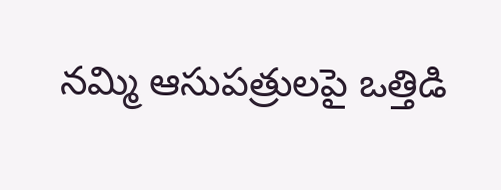నమ్మి ఆసుపత్రులపై ఒత్తిడి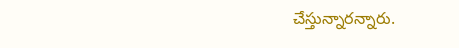చేస్తున్నారన్నారు.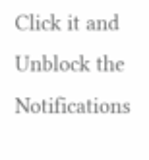Click it and Unblock the Notifications